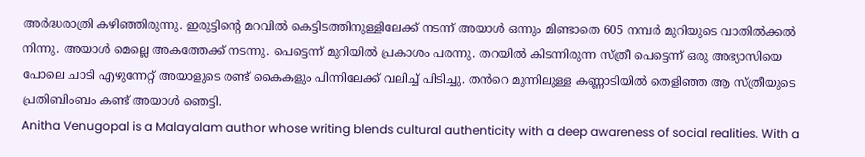അർദ്ധരാത്രി കഴിഞ്ഞിരുന്നു. ഇരുട്ടിന്റെ മറവിൽ കെട്ടിടത്തിനുള്ളിലേക്ക് നടന്ന് അയാൾ ഒന്നും മിണ്ടാതെ 605 നമ്പർ മുറിയുടെ വാതിൽക്കൽ നിന്നു. അയാൾ മെല്ലെ അകത്തേക്ക് നടന്നു. പെട്ടെന്ന് മുറിയിൽ പ്രകാശം പരന്നു. തറയിൽ കിടന്നിരുന്ന സ്ത്രീ പെട്ടെന്ന് ഒരു അഭ്യാസിയെ പോലെ ചാടി എഴുന്നേറ്റ് അയാളുടെ രണ്ട് കൈകളും പിന്നിലേക്ക് വലിച്ച് പിടിച്ചു. തൻറെ മുന്നിലുള്ള കണ്ണാടിയിൽ തെളിഞ്ഞ ആ സ്ത്രീയുടെ പ്രതിബിംബം കണ്ട് അയാൾ ഞെട്ടി.
Anitha Venugopal is a Malayalam author whose writing blends cultural authenticity with a deep awareness of social realities. With a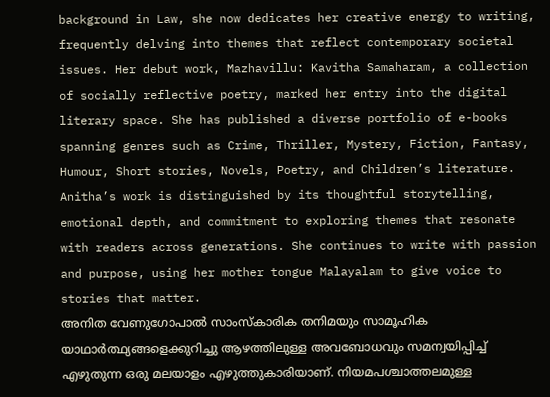background in Law, she now dedicates her creative energy to writing, frequently delving into themes that reflect contemporary societal issues. Her debut work, Mazhavillu: Kavitha Samaharam, a collection of socially reflective poetry, marked her entry into the digital literary space. She has published a diverse portfolio of e-books spanning genres such as Crime, Thriller, Mystery, Fiction, Fantasy, Humour, Short stories, Novels, Poetry, and Children’s literature.
Anitha’s work is distinguished by its thoughtful storytelling, emotional depth, and commitment to exploring themes that resonate with readers across generations. She continues to write with passion and purpose, using her mother tongue Malayalam to give voice to stories that matter.
അനിത വേണുഗോപാൽ സാംസ്കാരിക തനിമയും സാമൂഹിക യാഥാർത്ഥ്യങ്ങളെക്കുറിച്ചു ആഴത്തിലുള്ള അവബോധവും സമന്വയിപ്പിച്ച് എഴുതുന്ന ഒരു മലയാളം എഴുത്തുകാരിയാണ്. നിയമപശ്ചാത്തലമുള്ള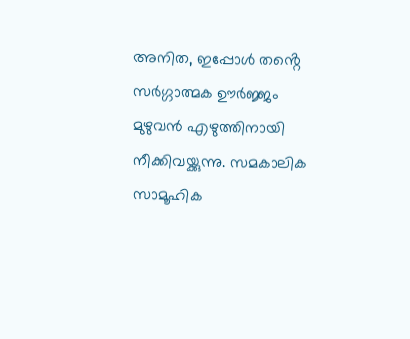അനിത, ഇപ്പോൾ തൻ്റെ സർഗ്ഗാത്മക ഊർജ്ജം മുഴുവൻ എഴുത്തിനായി നീക്കിവയ്ക്കുന്നു. സമകാലിക സാമൂഹിക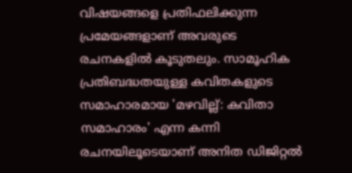വിഷയങ്ങളെ പ്രതിഫലിക്കുന്ന പ്രമേയങ്ങളാണ് അവരുടെ രചനകളിൽ കൂടുതലും. സാമൂഹിക പ്രതിബദ്ധതയുള്ള കവിതകളുടെ സമാഹാരമായ 'മഴവില്ല്: കവിതാ സമാഹാരം' എന്ന കന്നി രചനയിലൂടെയാണ് അനിത ഡിജിറ്റൽ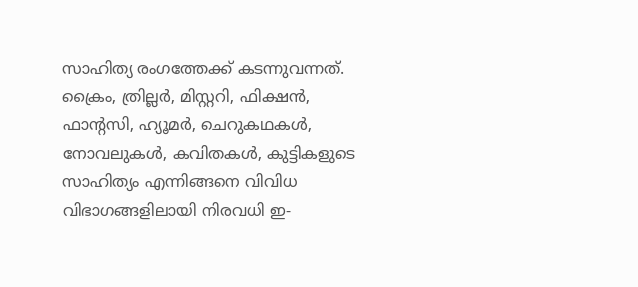സാഹിത്യ രംഗത്തേക്ക് കടന്നുവന്നത്. ക്രൈം, ത്രില്ലർ, മിസ്റ്ററി, ഫിക്ഷൻ, ഫാന്റസി, ഹ്യൂമർ, ചെറുകഥകൾ, നോവലുകൾ, കവിതകൾ, കുട്ടികളുടെ സാഹിത്യം എന്നിങ്ങനെ വിവിധ വിഭാഗങ്ങളിലായി നിരവധി ഇ-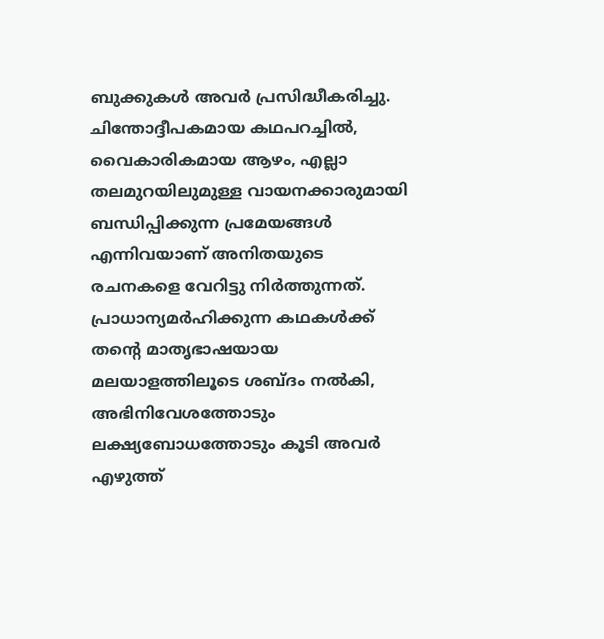ബുക്കുകൾ അവർ പ്രസിദ്ധീകരിച്ചു. ചിന്തോദ്ദീപകമായ കഥപറച്ചിൽ, വൈകാരികമായ ആഴം, എല്ലാ തലമുറയിലുമുള്ള വായനക്കാരുമായി ബന്ധിപ്പിക്കുന്ന പ്രമേയങ്ങൾ എന്നിവയാണ് അനിതയുടെ രചനകളെ വേറിട്ടു നിർത്തുന്നത്. പ്രാധാന്യമർഹിക്കുന്ന കഥകൾക്ക് തൻ്റെ മാതൃഭാഷയായ മലയാളത്തിലൂടെ ശബ്ദം നൽകി, അഭിനിവേശത്തോടും ലക്ഷ്യബോധത്തോടും കൂടി അവർ എഴുത്ത്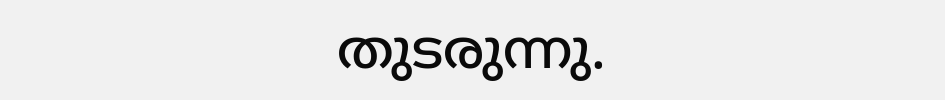തുടരുന്നു.